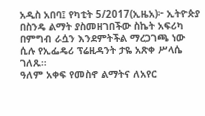አዲስ አበባ፤ የካቲት 5/2017(ኢዜአ)፦ ኢትዮጵያ በስንዴ ልማት ያስመዘገበችው ስኬት አፍሪካ በምግብ ራሷን እንደምትችል ማረጋገጫ ነው ሲሉ የኢፌዴሪ ፕሬዚዳንት ታዬ አጽቀ ሥላሴ ገለጹ።
ዓለም አቀፍ የመስኖ ልማትና ለአየር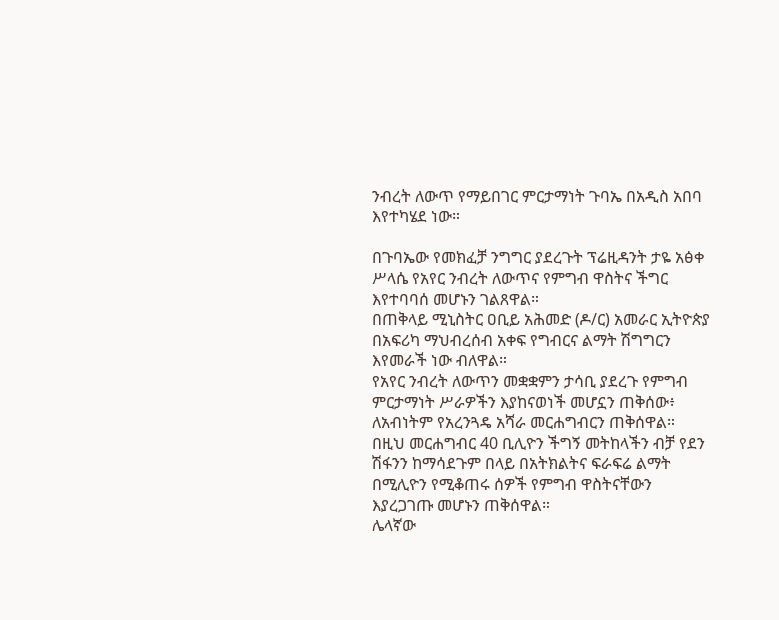ንብረት ለውጥ የማይበገር ምርታማነት ጉባኤ በአዲስ አበባ እየተካሄደ ነው።

በጉባኤው የመክፈቻ ንግግር ያደረጉት ፕሬዚዳንት ታዬ አፅቀ ሥላሴ የአየር ንብረት ለውጥና የምግብ ዋስትና ችግር እየተባባሰ መሆኑን ገልጸዋል።
በጠቅላይ ሚኒስትር ዐቢይ አሕመድ (ዶ/ር) አመራር ኢትዮጵያ በአፍሪካ ማህብረሰብ አቀፍ የግብርና ልማት ሽግግርን እየመራች ነው ብለዋል።
የአየር ንብረት ለውጥን መቋቋምን ታሳቢ ያደረጉ የምግብ ምርታማነት ሥራዎችን እያከናወነች መሆኗን ጠቅሰው፥ ለአብነትም የአረንጓዴ አሻራ መርሐግብርን ጠቅሰዋል።
በዚህ መርሐግብር 40 ቢሊዮን ችግኝ መትከላችን ብቻ የደን ሽፋንን ከማሳደጉም በላይ በአትክልትና ፍራፍሬ ልማት በሚሊዮን የሚቆጠሩ ሰዎች የምግብ ዋስትናቸውን እያረጋገጡ መሆኑን ጠቅሰዋል።
ሌላኛው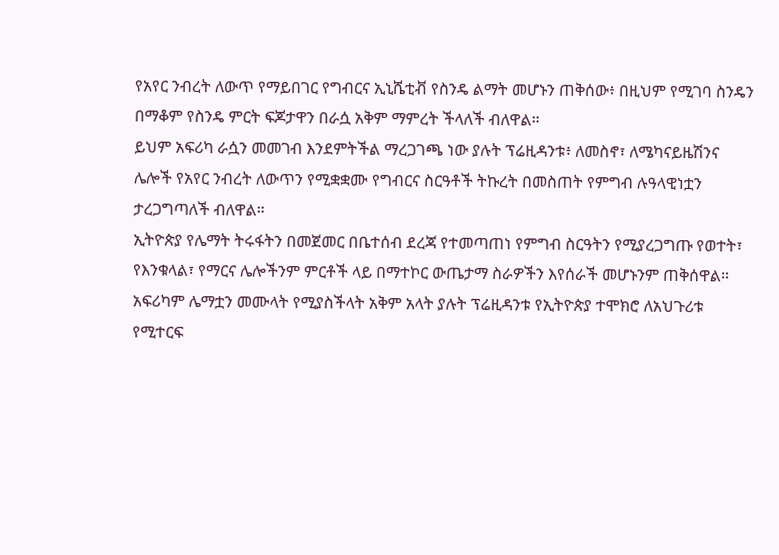የአየር ንብረት ለውጥ የማይበገር የግብርና ኢኒሼቲቭ የስንዴ ልማት መሆኑን ጠቅሰው፥ በዚህም የሚገባ ስንዴን በማቆም የስንዴ ምርት ፍጆታዋን በራሷ አቅም ማምረት ችላለች ብለዋል።
ይህም አፍሪካ ራሷን መመገብ እንደምትችል ማረጋገጫ ነው ያሉት ፕሬዚዳንቱ፥ ለመስኖ፣ ለሜካናይዜሽንና ሌሎች የአየር ንብረት ለውጥን የሚቋቋሙ የግብርና ስርዓቶች ትኩረት በመስጠት የምግብ ሉዓላዊነቷን ታረጋግጣለች ብለዋል።
ኢትዮጵያ የሌማት ትሩፋትን በመጀመር በቤተሰብ ደረጃ የተመጣጠነ የምግብ ስርዓትን የሚያረጋግጡ የወተት፣ የእንቁላል፣ የማርና ሌሎችንም ምርቶች ላይ በማተኮር ውጤታማ ስራዎችን እየሰራች መሆኑንም ጠቅሰዋል።
አፍሪካም ሌማቷን መሙላት የሚያስችላት አቅም አላት ያሉት ፕሬዚዳንቱ የኢትዮጵያ ተሞክሮ ለአህጉሪቱ የሚተርፍ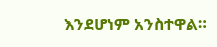እንደሆነም አንስተዋል።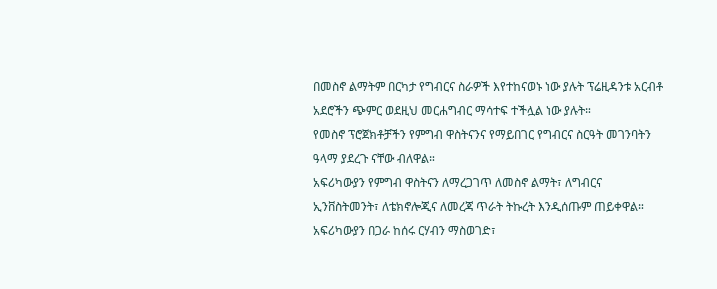በመስኖ ልማትም በርካታ የግብርና ስራዎች እየተከናወኑ ነው ያሉት ፕሬዚዳንቱ አርብቶ አደሮችን ጭምር ወደዚህ መርሐግብር ማሳተፍ ተችሏል ነው ያሉት።
የመስኖ ፕሮጀክቶቻችን የምግብ ዋስትናንና የማይበገር የግብርና ስርዓት መገንባትን ዓላማ ያደረጉ ናቸው ብለዋል።
አፍሪካውያን የምግብ ዋስትናን ለማረጋገጥ ለመስኖ ልማት፣ ለግብርና ኢንቨስትመንት፣ ለቴክኖሎጂና ለመረጃ ጥራት ትኩረት እንዲሰጡም ጠይቀዋል።
አፍሪካውያን በጋራ ከሰሩ ርሃብን ማስወገድ፣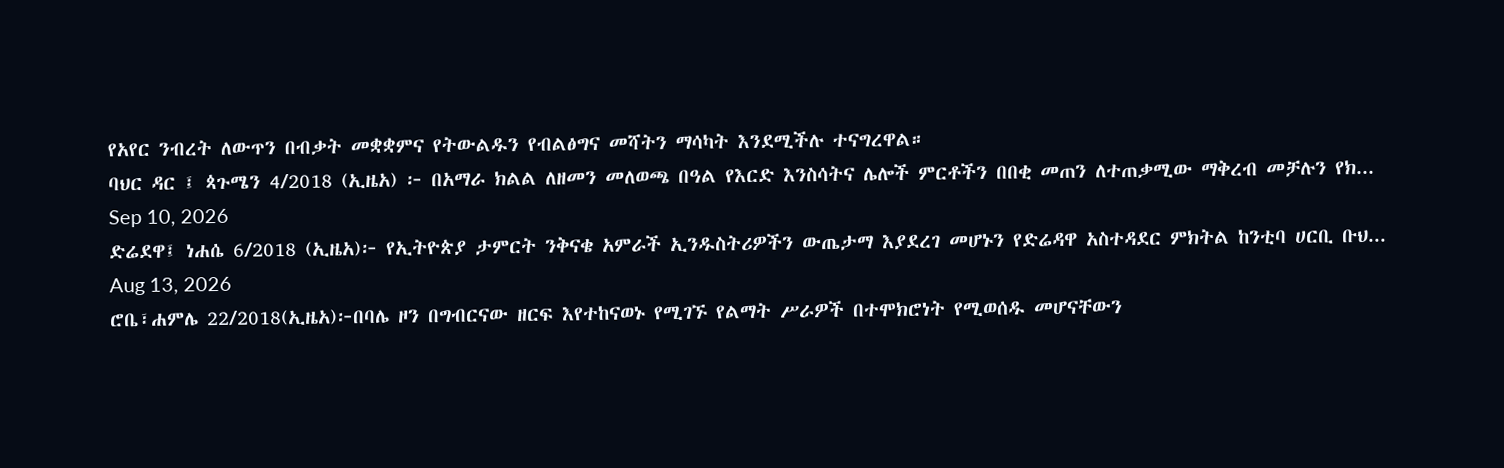የአየር ንብረት ለውጥን በብቃት መቋቋምና የትውልዱን የብልፅግና መሻትን ማሳካት እንደሚችሉ ተናግረዋል።
ባህር ዳር ፤ ጳጉሜን 4/2018 (ኢዜአ) ፦ በአማራ ክልል ለዘመን መለወጫ በዓል የእርድ እንስሳትና ሌሎች ምርቶችን በበቂ መጠን ለተጠቃሚው ማቅረብ መቻሉን የክ...
Sep 10, 2026
ድሬደዋ፤ ነሐሴ 6/2018 (ኢዜአ)፦ የኢትዮጵያ ታምርት ንቅናቄ አምራች ኢንዱስትሪዎችን ውጤታማ እያደረገ መሆኑን የድሬዳዋ አስተዳደር ምክትል ከንቲባ ሀርቢ ቡህ...
Aug 13, 2026
ሮቤ፣ሐምሌ 22/2018(ኢዜአ)፦በባሌ ዞን በግብርናው ዘርፍ እየተከናወኑ የሚገኙ የልማት ሥራዎች በተሞክሮነት የሚወሰዱ መሆናቸውን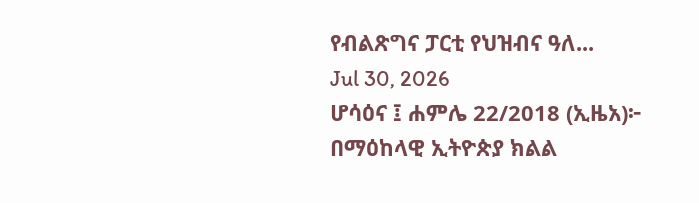የብልጽግና ፓርቲ የህዝብና ዓለ...
Jul 30, 2026
ሆሳዕና ፤ ሐምሌ 22/2018 (ኢዜአ)፦ በማዕከላዊ ኢትዮጵያ ክልል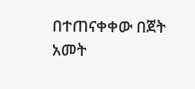በተጠናቀቀው በጀት አመት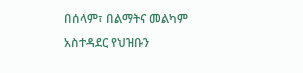በሰላም፣ በልማትና መልካም አስተዳደር የህዝቡን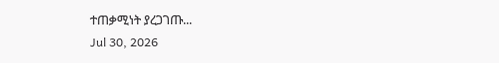ተጠቃሚነት ያረጋገጡ...
Jul 30, 2026